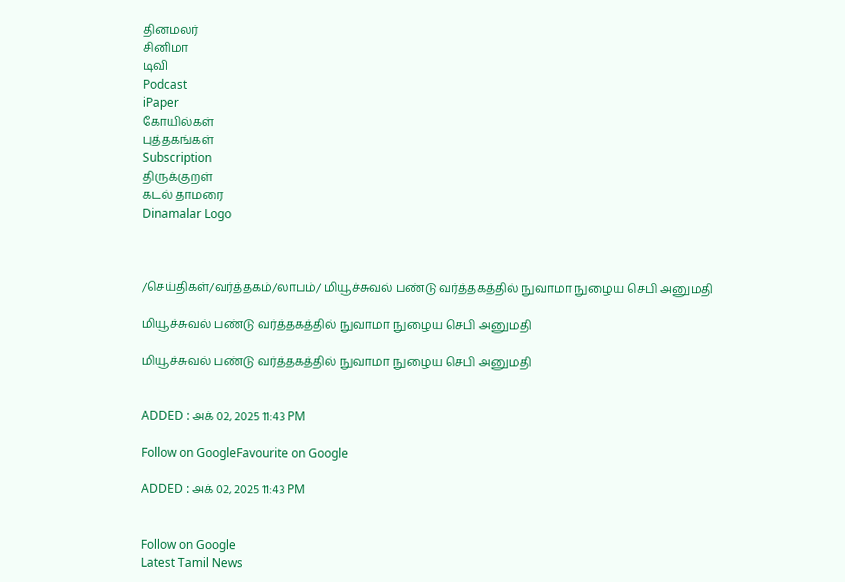தினமலர்
சினிமா
டிவி
Podcast
iPaper
கோயில்கள்
புத்தகங்கள்
Subscription
திருக்குறள்
கடல் தாமரை
Dinamalar Logo



/செய்திகள்/வர்த்தகம்/லாபம்/ மியூச்சுவல் பண்டு வர்த்தகத்தில் நுவாமா நுழைய செபி அனுமதி

மியூச்சுவல் பண்டு வர்த்தகத்தில் நுவாமா நுழைய செபி அனுமதி

மியூச்சுவல் பண்டு வர்த்தகத்தில் நுவாமா நுழைய செபி அனுமதி


ADDED : அக் 02, 2025 11:43 PM

Follow on GoogleFavourite on Google

ADDED : அக் 02, 2025 11:43 PM


Follow on Google
Latest Tamil News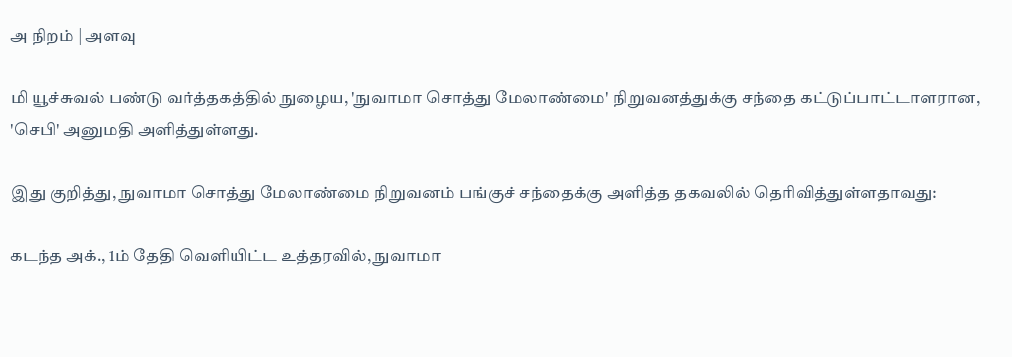அ நிறம் | அளவு

மி யூச்சுவல் பண்டு வர்த்தகத்தில் நுழைய, 'நுவாமா சொத்து மேலாண்மை' நிறுவனத்துக்கு சந்தை கட்டுப்பாட்டாளரான, 'செபி' அனுமதி அளித்துள்ளது.

இது குறித்து, நுவாமா சொத்து மேலாண்மை நிறுவனம் பங்குச் சந்தைக்கு அளித்த தகவலில் தெரிவித்துள்ளதாவது:

கடந்த அக்., 1ம் தேதி வெளியிட்ட உத்தரவில், நுவாமா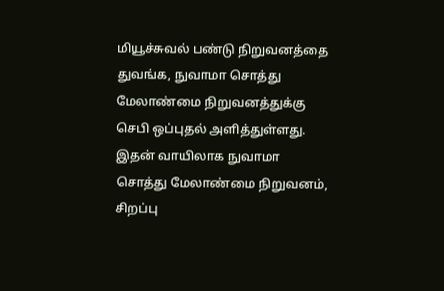மியூச்சுவல் பண்டு நிறுவனத்தை துவங்க, நுவாமா சொத்து மேலாண்மை நிறுவனத்துக்கு செபி ஒப்புதல் அளித்துள்ளது. இதன் வாயிலாக நுவாமா சொத்து மேலாண்மை நிறுவனம், சிறப்பு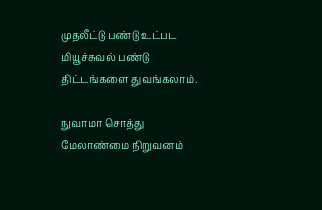முதலீட்டு பண்டு உட்பட மியூச்சுவல் பண்டு திட்டங்களை துவங்கலாம்.

நுவாமா சொத்து மேலாண்மை நிறுவனம்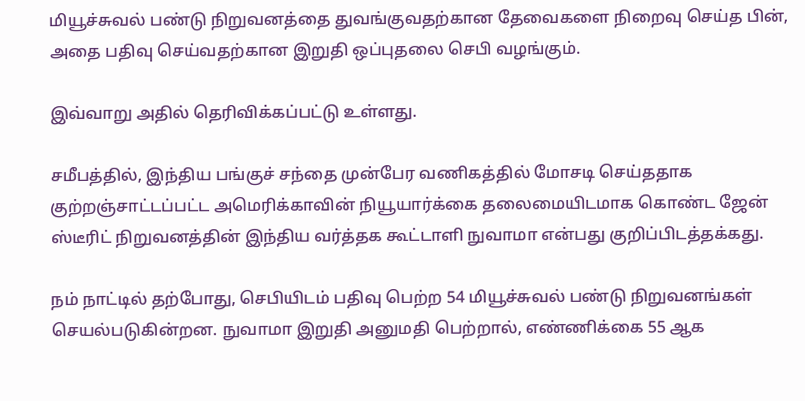மியூச்சுவல் பண்டு நிறுவனத்தை துவங்குவதற்கான தேவைகளை நிறைவு செய்த பின், அதை பதிவு செய்வதற்கான இறுதி ஒப்புதலை செபி வழங்கும்.

இவ்வாறு அதில் தெரிவிக்கப்பட்டு உள்ளது.

சமீபத்தில், இந்திய பங்குச் சந்தை முன்பேர வணிகத்தில் மோசடி செய்ததாக குற்றஞ்சாட்டப்பட்ட அமெரிக்காவின் நியூயார்க்கை தலைமையிடமாக கொண்ட ஜேன் ஸ்டீரிட் நிறுவனத்தின் இந்திய வர்த்தக கூட்டாளி நுவாமா என்பது குறிப்பிடத்தக்கது.

நம் நாட்டில் தற்போது, செபியிடம் பதிவு பெற்ற 54 மியூச்சுவல் பண்டு நிறுவனங்கள் செயல்படுகின்றன. நுவாமா இறுதி அனுமதி பெற்றால், எண்ணிக்கை 55 ஆக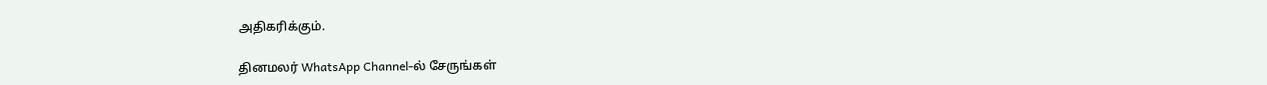அதிகரிக்கும்.

தினமலர் WhatsApp Channel-ல் சேருங்கள்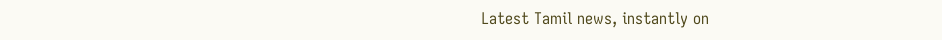Latest Tamil news, instantly on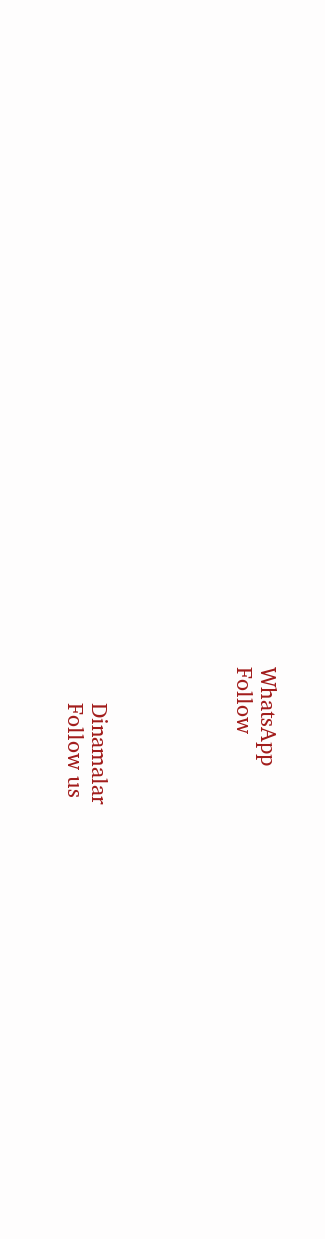WhatsApp
Follow





      Dinamalar
      Follow us